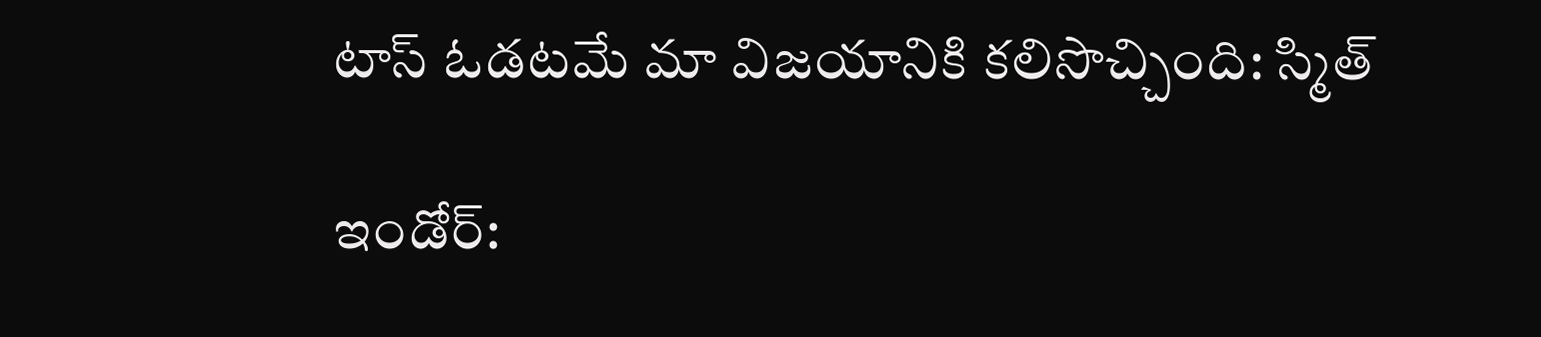టాస్ ఓడటమే మా విజయానికి కలిసొచ్చింది: స్మిత్

ఇండోర్: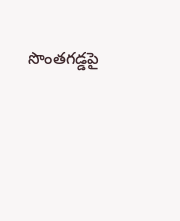సొంతగడ్డపై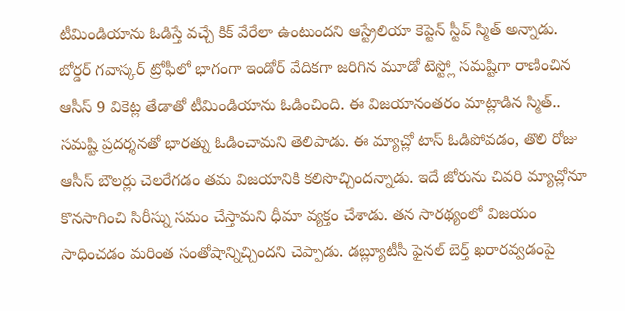టీమిండియాను ఓడిస్తే వచ్చే కిక్ వేరేలా ఉంటుందని ఆస్ట్రేలియా కెప్టెన్ స్టీవ్ స్మిత్ అన్నాడు. బోర్డర్ గవాస్కర్ ట్రోఫీలో భాగంగా ఇండోర్ వేదికగా జరిగిన మూడో టెస్ట్లో సమష్టిగా రాణించిన ఆసీస్ 9 వికెట్ల తేడాతో టీమిండియాను ఓడించింది. ఈ విజయానంతరం మాట్లాడిన స్మిత్.. సమష్టి ప్రదర్శనతో భారత్ను ఓడించామని తెలిపాడు. ఈ మ్యాచ్లో టాస్ ఓడిపోవడం, తొలి రోజు ఆసీస్ బౌలర్లు చెలరేగడం తమ విజయానికి కలిసొచ్చిందన్నాడు. ఇదే జోరును చివరి మ్యాచ్లోనూ కొనసాగించి సిరీస్ను సమం చేస్తామని ధీమా వ్యక్తం చేశాడు. తన సారథ్యంలో విజయం సాధించడం మరింత సంతోషాన్నిచ్చిందని చెప్పాడు. డబ్ల్యూటీసీ ఫైనల్ బెర్త్ ఖరారవ్వడంపై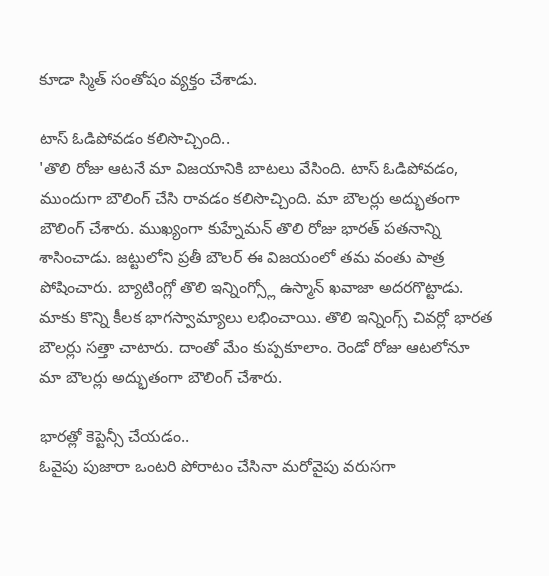కూడా స్మిత్ సంతోషం వ్యక్తం చేశాడు.

టాస్ ఓడిపోవడం కలిసొచ్చింది..
'తొలి రోజు ఆటనే మా విజయానికి బాటలు వేసింది. టాస్ ఓడిపోవడం, ముందుగా బౌలింగ్ చేసి రావడం కలిసొచ్చింది. మా బౌలర్లు అద్భుతంగా బౌలింగ్ చేశారు. ముఖ్యంగా కుహ్నేమన్ తొలి రోజు భారత్ పతనాన్ని శాసించాడు. జట్టులోని ప్రతీ బౌలర్ ఈ విజయంలో తమ వంతు పాత్ర పోషించారు. బ్యాటింగ్లో తొలి ఇన్నింగ్స్లో ఉస్మాన్ ఖవాజా అదరగొట్టాడు. మాకు కొన్ని కీలక భాగస్వామ్యాలు లభించాయి. తొలి ఇన్నింగ్స్ చివర్లో భారత బౌలర్లు సత్తా చాటారు. దాంతో మేం కుప్పకూలాం. రెండో రోజు ఆటలోనూ మా బౌలర్లు అద్భుతంగా బౌలింగ్ చేశారు.

భారత్లో కెప్టెన్సీ చేయడం..
ఓవైపు పుజారా ఒంటరి పోరాటం చేసినా మరోవైపు వరుసగా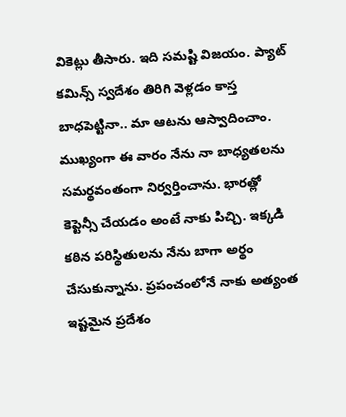వికెట్లు తీసారు. ఇది సమష్టి విజయం. ప్యాట్ కమిన్స్ స్వదేశం తిరిగి వెళ్లడం కాస్త బాధపెట్టినా.. మా ఆటను ఆస్వాదించాం. ముఖ్యంగా ఈ వారం నేను నా బాధ్యతలను సమర్థవంతంగా నిర్వర్తించాను. భారత్లో కెప్టెన్సీ చేయడం అంటే నాకు పిచ్చి. ఇక్కడి కఠిన పరిస్థితులను నేను బాగా అర్థం చేసుకున్నాను. ప్రపంచంలోనే నాకు అత్యంత ఇష్టమైన ప్రదేశం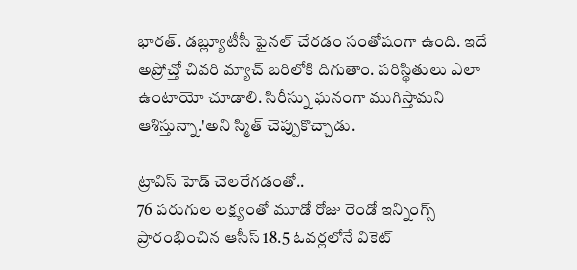భారత్. డబ్ల్యూటీసీ ఫైనల్ చేరడం సంతోషంగా ఉంది. ఇదే అప్రోచ్తో చివరి మ్యాచ్ బరిలోకి దిగుతాం. పరిస్థితులు ఎలా ఉంటాయో చూడాలి. సిరీస్ను ఘనంగా ముగిస్తామని ఆశిస్తున్నా.'అని స్మిత్ చెప్పుకొచ్చాడు.

ట్రావిస్ హెడ్ చెలరేగడంతో..
76 పరుగుల లక్ష్యంతో మూడో రోజు రెండో ఇన్నింగ్స్ ప్రారంభించిన ఆసీస్ 18.5 ఓవర్లలోనే వికెట్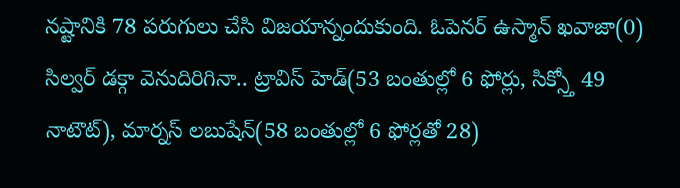నష్టానికి 78 పరుగులు చేసి విజయాన్నందుకుంది. ఓపెనర్ ఉస్మాన్ ఖవాజా(0) సిల్వర్ డక్గా వెనుదిరిగినా.. ట్రావిస్ హెడ్(53 బంతుల్లో 6 ఫోర్లు, సిక్స్తో 49 నాటౌట్), మార్నస్ లబుషేన్(58 బంతుల్లో 6 ఫోర్లతో 28)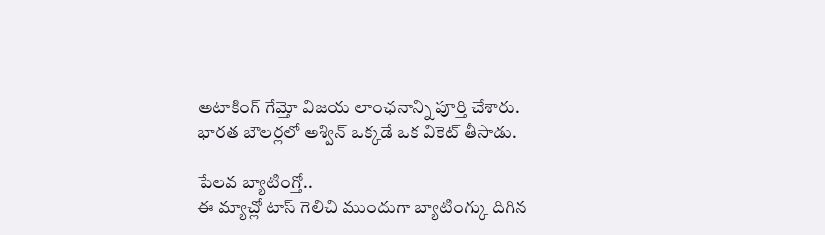అటాకింగ్ గేమ్తో విజయ లాంఛనాన్ని పూర్తి చేశారు. భారత బౌలర్లలో అశ్విన్ ఒక్కడే ఒక వికెట్ తీసాడు.

పేలవ బ్యాటింగ్తో..
ఈ మ్యాచ్లో టాస్ గెలిచి ముందుగా బ్యాటింగ్కు దిగిన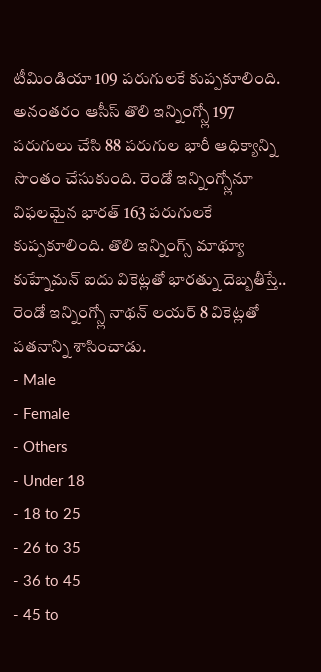టీమిండియా 109 పరుగులకే కుప్పకూలింది. అనంతరం ఆసీస్ తొలి ఇన్నింగ్స్లో 197 పరుగులు చేసి 88 పరుగుల భారీ ఆధిక్యాన్ని సొంతం చేసుకుంది. రెండో ఇన్నింగ్స్లోనూ విఫలమైన భారత్ 163 పరుగులకే కుప్పకూలింది. తొలి ఇన్నింగ్స్ మాథ్యూ కుహ్నేమన్ ఐదు వికెట్లతో భారత్ను దెబ్బతీస్తే.. రెండో ఇన్నింగ్స్లో నాథన్ లయర్ 8 వికెట్లతో పతనాన్ని శాసించాడు.
- Male
- Female
- Others
- Under 18
- 18 to 25
- 26 to 35
- 36 to 45
- 45 to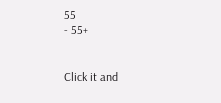55
- 55+


Click it and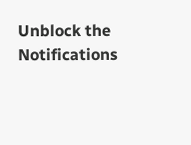Unblock the Notifications